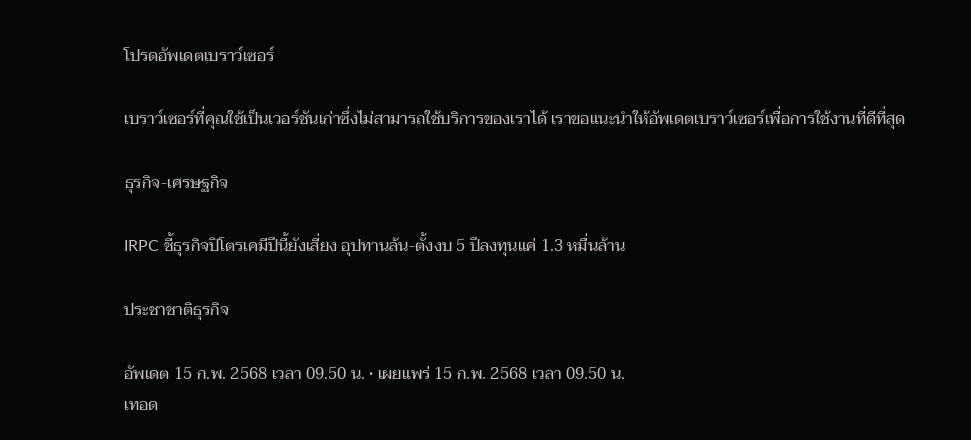โปรดอัพเดตเบราว์เซอร์

เบราว์เซอร์ที่คุณใช้เป็นเวอร์ชันเก่าซึ่งไม่สามารถใช้บริการของเราได้ เราขอแนะนำให้อัพเดตเบราว์เซอร์เพื่อการใช้งานที่ดีที่สุด

ธุรกิจ-เศรษฐกิจ

IRPC ชี้ธุรกิจปิโตรเคมีปีนี้ยังเสี่ยง อุปทานล้น-ตั้งงบ 5 ปีลงทุนแค่ 1.3 หมื่นล้าน

ประชาชาติธุรกิจ

อัพเดต 15 ก.พ. 2568 เวลา 09.50 น. • เผยแพร่ 15 ก.พ. 2568 เวลา 09.50 น.
เทอด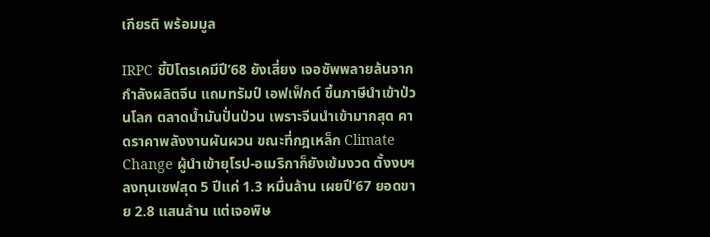เกียรติ พร้อมมูล

IRPC ชี้ปิโตรเคมีปี’68 ยังเสี่ยง เจอซัพพลายล้นจากกำลังผลิตจีน แถมทรัมป์ เอฟเฟ็กต์ ขึ้นภาษีนำเข้าป่วนโลก ตลาดน้ำมันปั่นป่วน เพราะจีนนำเข้ามากสุด คาดราคาพลังงานผันผวน ขณะที่กฎเหล็ก Climate Change ผู้นำเข้ายุโรป-อเมริกาก็ยังเข้มงวด ตั้งงบฯ ลงทุนเซฟสุด 5 ปีแค่ 1.3 หมื่นล้าน เผยปี’67 ยอดขาย 2.8 แสนล้าน แต่เจอพิษ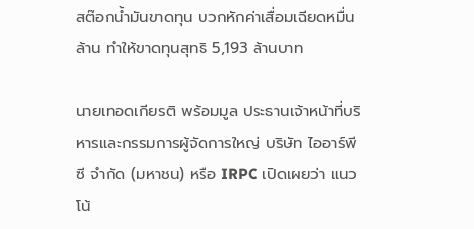สต๊อกน้ำมันขาดทุน บวกหักค่าเสื่อมเฉียดหมื่นล้าน ทำให้ขาดทุนสุทธิ 5,193 ล้านบาท

นายเทอดเกียรติ พร้อมมูล ประธานเจ้าหน้าที่บริหารและกรรมการผู้จัดการใหญ่ บริษัท ไออาร์พีซี จำกัด (มหาชน) หรือ IRPC เปิดเผยว่า แนวโน้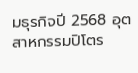มธุรกิจปี 2568 อุตสาหกรรมปิโตร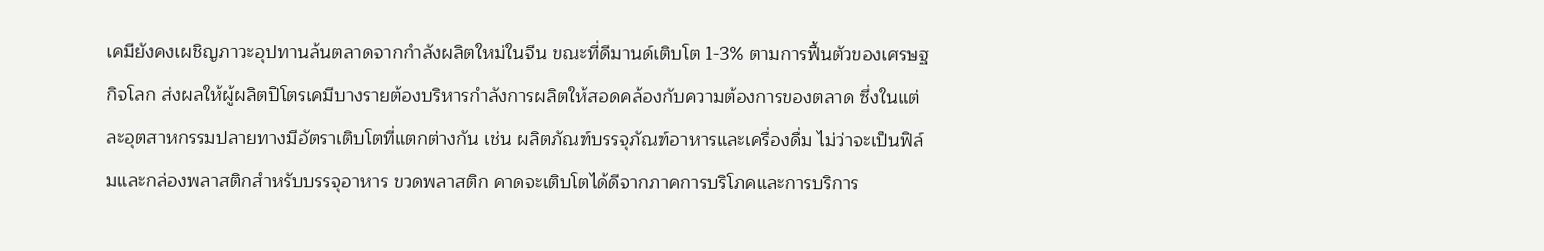เคมียังคงเผชิญภาวะอุปทานล้นตลาดจากกำลังผลิตใหม่ในจีน ขณะที่ดีมานด์เติบโต 1-3% ตามการฟื้นตัวของเศรษฐกิจโลก ส่งผลให้ผู้ผลิตปิโตรเคมีบางรายต้องบริหารกำลังการผลิตให้สอดคล้องกับความต้องการของตลาด ซึ่งในแต่ละอุตสาหกรรมปลายทางมีอัตราเติบโตที่แตกต่างกัน เช่น ผลิตภัณฑ์บรรจุภัณฑ์อาหารและเครื่องดื่ม ไม่ว่าจะเป็นฟิล์มและกล่องพลาสติกสำหรับบรรจุอาหาร ขวดพลาสติก คาดจะเติบโตได้ดีจากภาคการบริโภคและการบริการ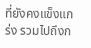ที่ยังคงแข็งแกร่ง รวมไปถึงก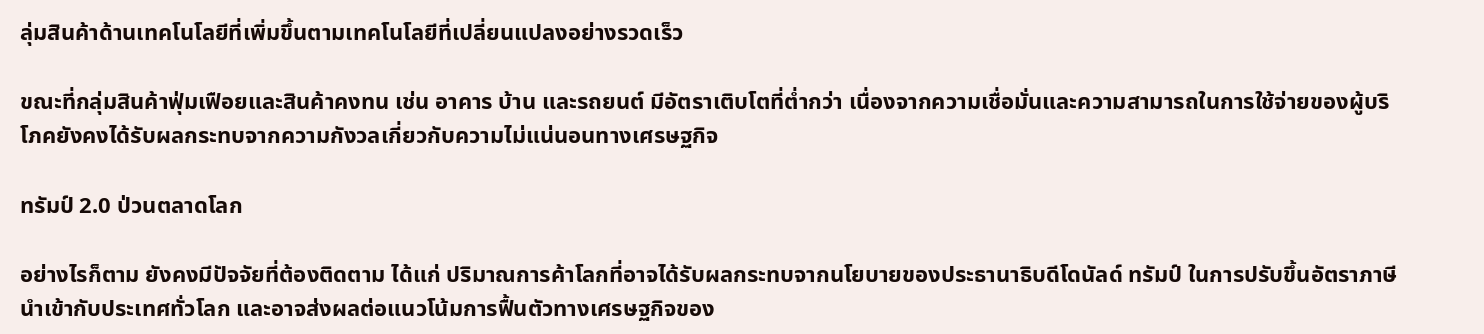ลุ่มสินค้าด้านเทคโนโลยีที่เพิ่มขึ้นตามเทคโนโลยีที่เปลี่ยนแปลงอย่างรวดเร็ว

ขณะที่กลุ่มสินค้าฟุ่มเฟือยและสินค้าคงทน เช่น อาคาร บ้าน และรถยนต์ มีอัตราเติบโตที่ต่ำกว่า เนื่องจากความเชื่อมั่นและความสามารถในการใช้จ่ายของผู้บริโภคยังคงได้รับผลกระทบจากความกังวลเกี่ยวกับความไม่แน่นอนทางเศรษฐกิจ

ทรัมป์ 2.0 ป่วนตลาดโลก

อย่างไรก็ตาม ยังคงมีปัจจัยที่ต้องติดตาม ได้แก่ ปริมาณการค้าโลกที่อาจได้รับผลกระทบจากนโยบายของประธานาธิบดีโดนัลด์ ทรัมป์ ในการปรับขึ้นอัตราภาษีนำเข้ากับประเทศทั่วโลก และอาจส่งผลต่อแนวโน้มการฟื้นตัวทางเศรษฐกิจของ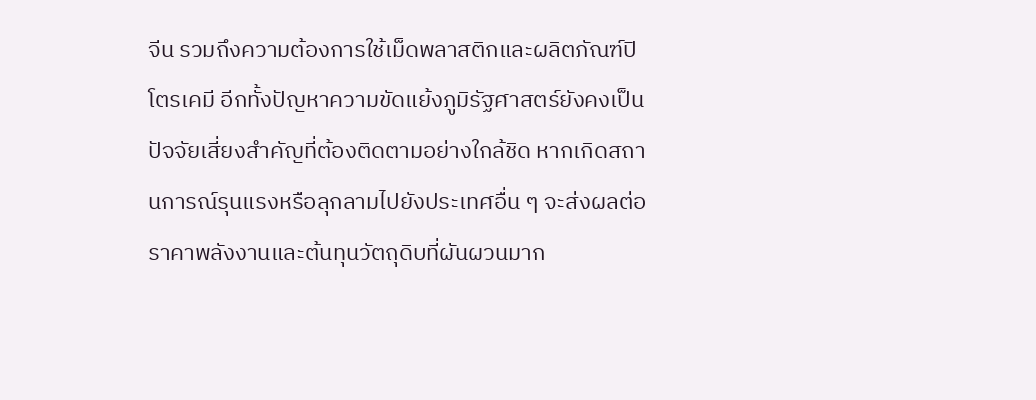จีน รวมถึงความต้องการใช้เม็ดพลาสติกและผลิตภัณฑ์ปิโตรเคมี อีกทั้งปัญหาความขัดแย้งภูมิรัฐศาสตร์ยังคงเป็นปัจจัยเสี่ยงสำคัญที่ต้องติดตามอย่างใกล้ชิด หากเกิดสถานการณ์รุนแรงหรือลุกลามไปยังประเทศอื่น ๆ จะส่งผลต่อราคาพลังงานและต้นทุนวัตถุดิบที่ผันผวนมาก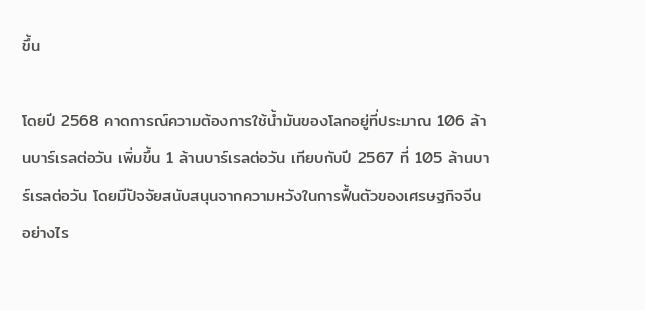ขึ้น

โดยปี 2568 คาดการณ์ความต้องการใช้น้ำมันของโลกอยู่ที่ประมาณ 106 ล้านบาร์เรลต่อวัน เพิ่มขึ้น 1 ล้านบาร์เรลต่อวัน เทียบกับปี 2567 ที่ 105 ล้านบาร์เรลต่อวัน โดยมีปัจจัยสนับสนุนจากความหวังในการฟื้นตัวของเศรษฐกิจจีน อย่างไร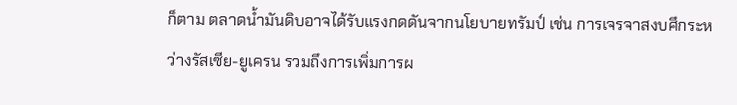ก็ตาม ตลาดน้ำมันดิบอาจได้รับแรงกดดันจากนโยบายทรัมป์ เช่น การเจรจาสงบศึกระหว่างรัสเซีย-ยูเครน รวมถึงการเพิ่มการผ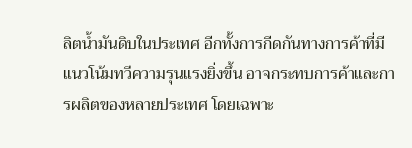ลิตน้ำมันดิบในประเทศ อีกทั้งการกีดกันทางการค้าที่มีแนวโน้มทวีความรุนแรงยิ่งขึ้น อาจกระทบการค้าและการผลิตของหลายประเทศ โดยเฉพาะ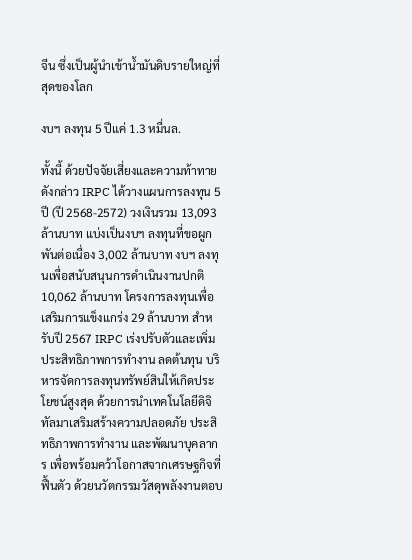จีน ซึ่งเป็นผู้นำเข้าน้ำมันดิบรายใหญ่ที่สุดของโลก

งบฯ ลงทุน 5 ปีแค่ 1.3 หมื่นล.

ทั้งนี้ ด้วยปัจจัยเสี่ยงและความท้าทายดังกล่าว IRPC ได้วางแผนการลงทุน 5 ปี (ปี 2568-2572) วงเงินรวม 13,093 ล้านบาท แบ่งเป็นงบฯ ลงทุนที่ขอผูกพันต่อเนื่อง 3,002 ล้านบาท งบฯ ลงทุนเพื่อสนับสนุนการดำเนินงานปกติ 10,062 ล้านบาท โครงการลงทุนเพื่อเสริมการแข็งแกร่ง 29 ล้านบาท สำหรับปี 2567 IRPC เร่งปรับตัวและเพิ่มประสิทธิภาพการทำงาน ลดต้นทุน บริหารจัดการลงทุนทรัพย์สินให้เกิดประโยชน์สูงสุด ด้วยการนำเทคโนโลยีดิจิทัลมาเสริมสร้างความปลอดภัย ประสิทธิภาพการทำงาน และพัฒนาบุคลากร เพื่อพร้อมคว้าโอกาสจากเศรษฐกิจที่ฟื้นตัว ด้วยนวัตกรรมวัสดุพลังงานตอบ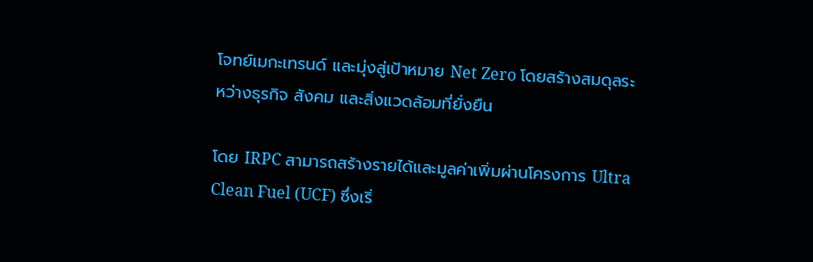โจทย์เมกะเทรนด์ และมุ่งสู่เป้าหมาย Net Zero โดยสร้างสมดุลระหว่างธุรกิจ สังคม และสิ่งแวดล้อมที่ยั่งยืน

โดย IRPC สามารถสร้างรายได้และมูลค่าเพิ่มผ่านโครงการ Ultra Clean Fuel (UCF) ซึ่งเริ่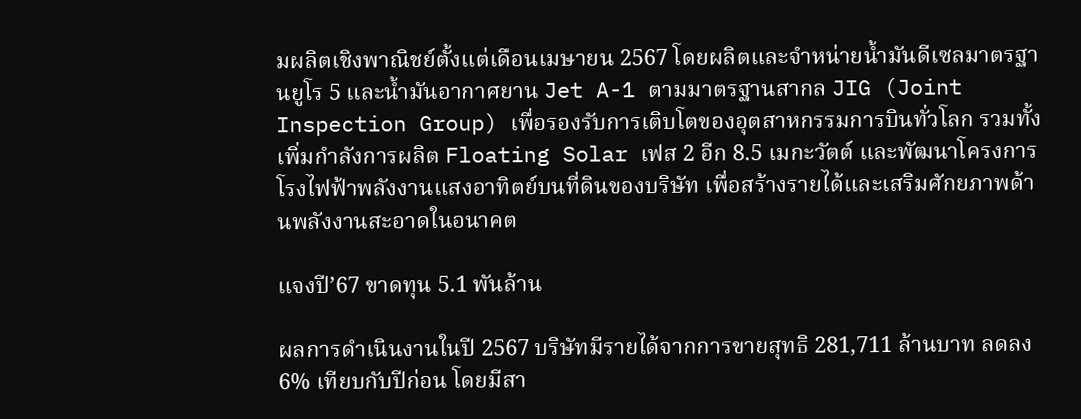มผลิตเชิงพาณิชย์ตั้งแต่เดือนเมษายน 2567 โดยผลิตและจำหน่ายน้ำมันดีเซลมาตรฐานยูโร 5 และน้ำมันอากาศยาน Jet A-1 ตามมาตรฐานสากล JIG (Joint Inspection Group) เพื่อรองรับการเติบโตของอุตสาหกรรมการบินทั่วโลก รวมทั้งเพิ่มกำลังการผลิต Floating Solar เฟส 2 อีก 8.5 เมกะวัตต์ และพัฒนาโครงการโรงไฟฟ้าพลังงานแสงอาทิตย์บนที่ดินของบริษัท เพื่อสร้างรายได้และเสริมศักยภาพด้านพลังงานสะอาดในอนาคต

แจงปี’67 ขาดทุน 5.1 พันล้าน

ผลการดำเนินงานในปี 2567 บริษัทมีรายได้จากการขายสุทธิ 281,711 ล้านบาท ลดลง 6% เทียบกับปีก่อน โดยมีสา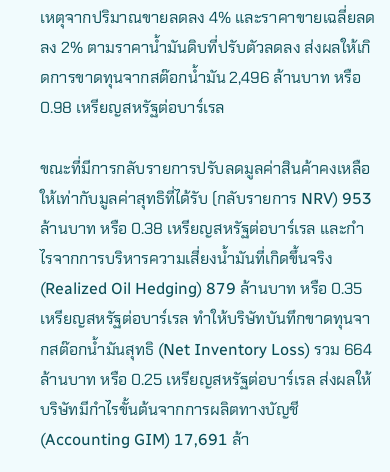เหตุจากปริมาณขายลดลง 4% และราคาขายเฉลี่ยลดลง 2% ตามราคาน้ำมันดิบที่ปรับตัวลดลง ส่งผลให้เกิดการขาดทุนจากสต๊อกน้ำมัน 2,496 ล้านบาท หรือ 0.98 เหรียญสหรัฐต่อบาร์เรล

ขณะที่มีการกลับรายการปรับลดมูลค่าสินค้าคงเหลือให้เท่ากับมูลค่าสุทธิที่ได้รับ (กลับรายการ NRV) 953 ล้านบาท หรือ 0.38 เหรียญสหรัฐต่อบาร์เรล และกำไรจากการบริหารความเสี่ยงน้ำมันที่เกิดขึ้นจริง (Realized Oil Hedging) 879 ล้านบาท หรือ 0.35 เหรียญสหรัฐต่อบาร์เรล ทำให้บริษัทบันทึกขาดทุนจากสต๊อกน้ำมันสุทธิ (Net Inventory Loss) รวม 664 ล้านบาท หรือ 0.25 เหรียญสหรัฐต่อบาร์เรล ส่งผลให้บริษัทมีกำไรขั้นต้นจากการผลิตทางบัญชี (Accounting GIM) 17,691 ล้า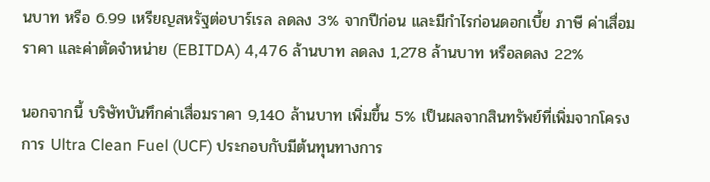นบาท หรือ 6.99 เหรียญสหรัฐต่อบาร์เรล ลดลง 3% จากปีก่อน และมีกำไรก่อนดอกเบี้ย ภาษี ค่าเสื่อมราคา และค่าตัดจำหน่าย (EBITDA) 4,476 ล้านบาท ลดลง 1,278 ล้านบาท หรือลดลง 22%

นอกจากนี้ บริษัทบันทึกค่าเสื่อมราคา 9,140 ล้านบาท เพิ่มขึ้น 5% เป็นผลจากสินทรัพย์ที่เพิ่มจากโครงการ Ultra Clean Fuel (UCF) ประกอบกับมีต้นทุนทางการ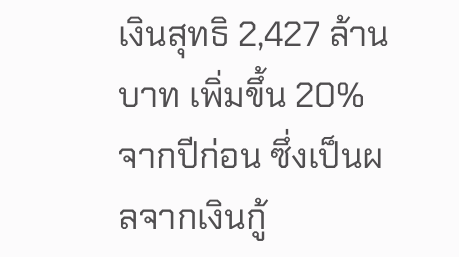เงินสุทธิ 2,427 ล้านบาท เพิ่มขึ้น 20% จากปีก่อน ซึ่งเป็นผลจากเงินกู้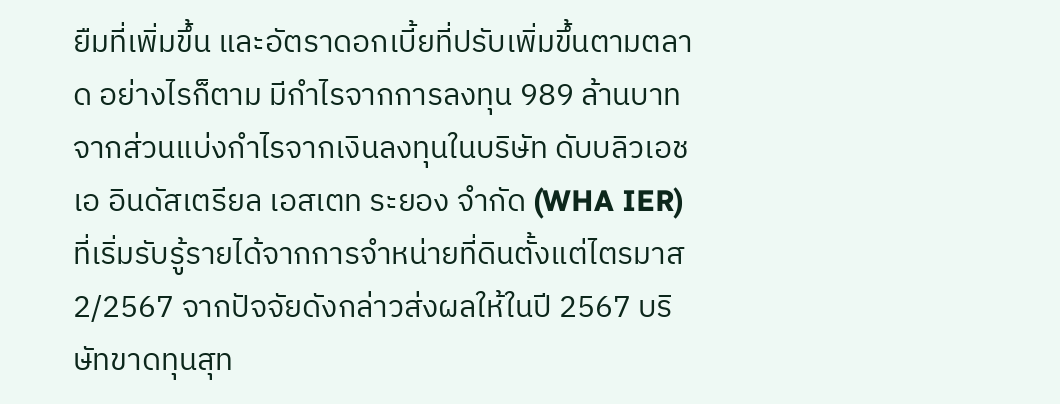ยืมที่เพิ่มขึ้น และอัตราดอกเบี้ยที่ปรับเพิ่มขึ้นตามตลาด อย่างไรก็ตาม มีกำไรจากการลงทุน 989 ล้านบาท จากส่วนแบ่งกำไรจากเงินลงทุนในบริษัท ดับบลิวเอชเอ อินดัสเตรียล เอสเตท ระยอง จำกัด (WHA IER) ที่เริ่มรับรู้รายได้จากการจำหน่ายที่ดินตั้งแต่ไตรมาส 2/2567 จากปัจจัยดังกล่าวส่งผลให้ในปี 2567 บริษัทขาดทุนสุท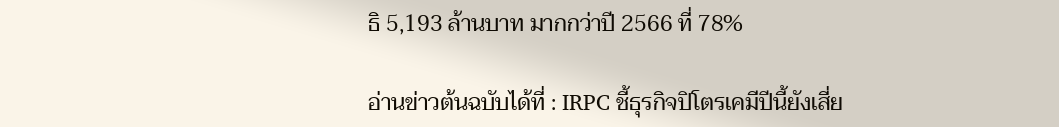ธิ 5,193 ล้านบาท มากกว่าปี 2566 ที่ 78%

อ่านข่าวต้นฉบับได้ที่ : IRPC ชี้ธุรกิจปิโตรเคมีปีนี้ยังเสี่ย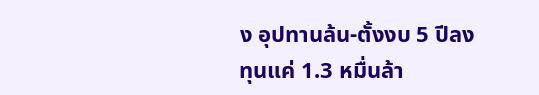ง อุปทานล้น-ตั้งงบ 5 ปีลงทุนแค่ 1.3 หมื่นล้า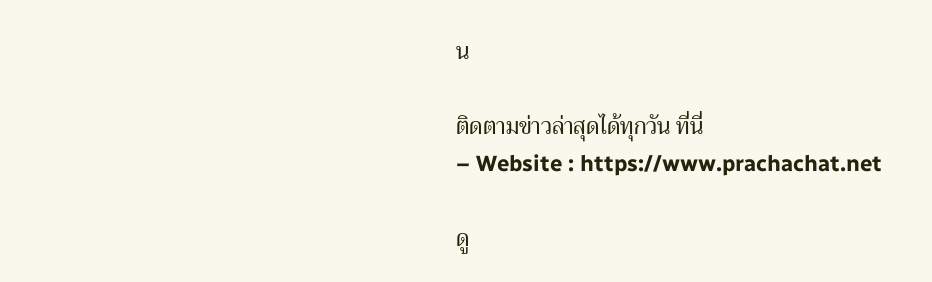น

ติดตามข่าวล่าสุดได้ทุกวัน ที่นี่
– Website : https://www.prachachat.net

ดู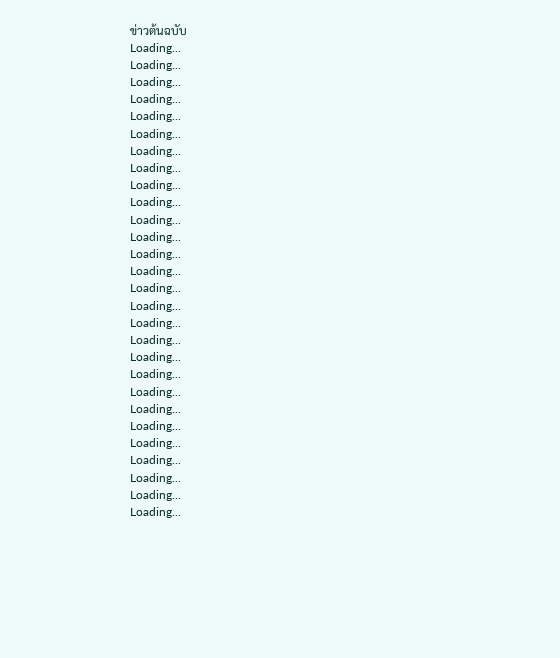ข่าวต้นฉบับ
Loading...
Loading...
Loading...
Loading...
Loading...
Loading...
Loading...
Loading...
Loading...
Loading...
Loading...
Loading...
Loading...
Loading...
Loading...
Loading...
Loading...
Loading...
Loading...
Loading...
Loading...
Loading...
Loading...
Loading...
Loading...
Loading...
Loading...
Loading...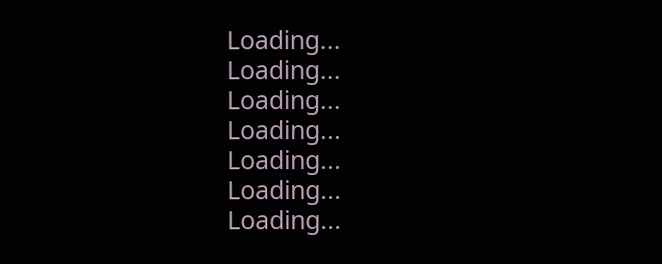Loading...
Loading...
Loading...
Loading...
Loading...
Loading...
Loading...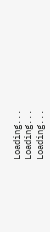Loading...
Loading...
Loading...